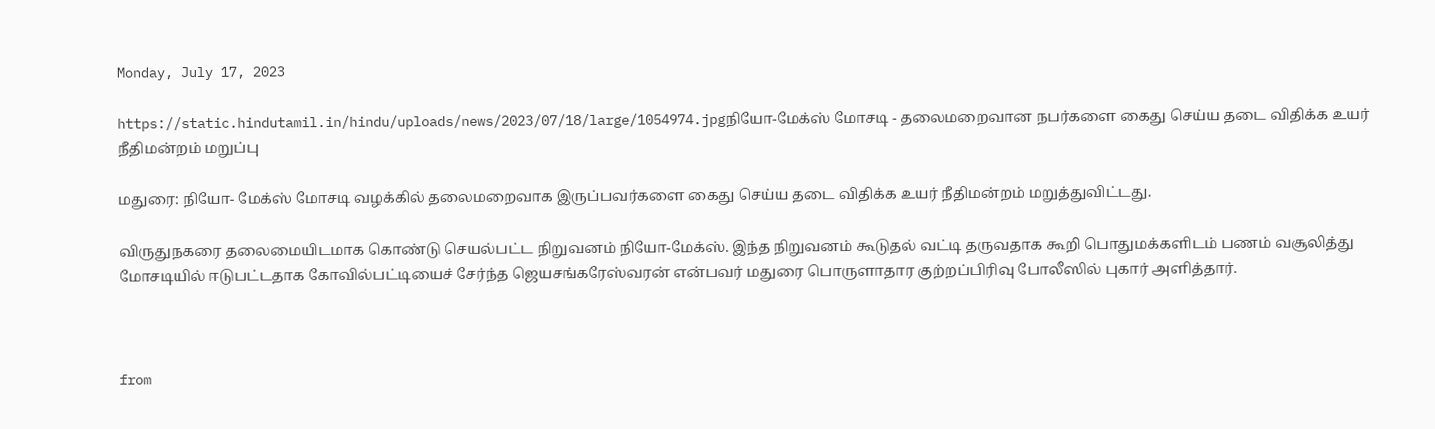Monday, July 17, 2023

https://static.hindutamil.in/hindu/uploads/news/2023/07/18/large/1054974.jpgநியோ-மேக்ஸ் மோசடி - தலைமறைவான நபர்களை கைது செய்ய தடை விதிக்க உயர் நீதிமன்றம் மறுப்பு

மதுரை: நியோ- மேக்ஸ் மோசடி வழக்கில் தலைமறைவாக இருப்பவர்களை கைது செய்ய தடை விதிக்க உயர் நீதிமன்றம் மறுத்துவிட்டது.

விருதுநகரை தலைமையிடமாக கொண்டு செயல்பட்ட நிறுவனம் நியோ-மேக்ஸ். இந்த நிறுவனம் கூடுதல் வட்டி தருவதாக கூறி பொதுமக்களிடம் பணம் வசூலித்து மோசடியில் ஈடுபட்டதாக கோவில்பட்டியைச் சேர்ந்த ஜெயசங்கரேஸ்வரன் என்பவர் மதுரை பொருளாதார குற்றப்பிரிவு போலீஸில் புகார் அளித்தார்.



from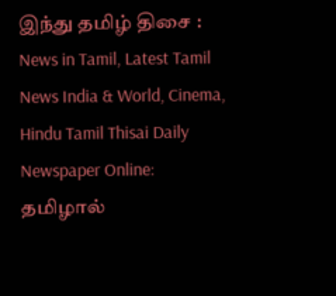இந்து தமிழ் திசை : News in Tamil, Latest Tamil News India & World, Cinema, Hindu Tamil Thisai Daily Newspaper Online: தமிழால்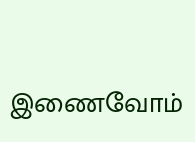இணைவோம்